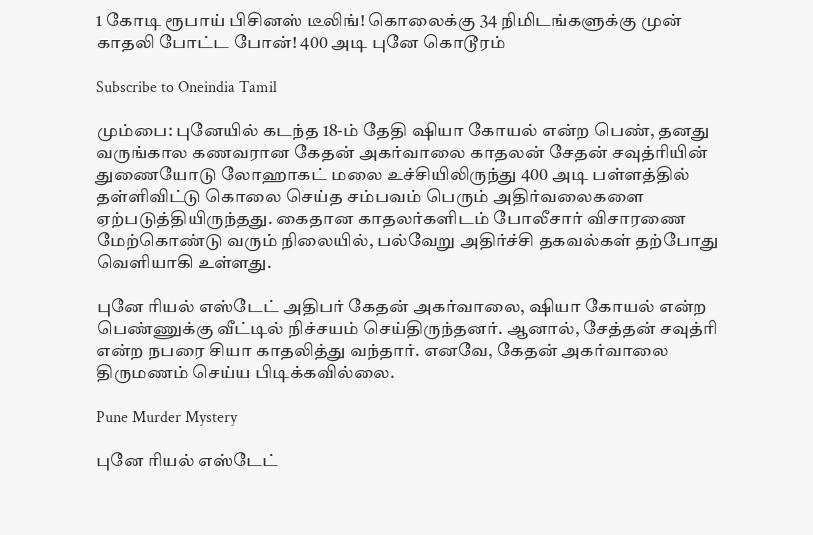1 கோடி ரூபாய் பிசினஸ் டீலிங்! கொலைக்கு 34 நிமிடங்களுக்கு முன் காதலி போட்ட போன்! 400 அடி புனே கொடூரம்

Subscribe to Oneindia Tamil

மும்பை: புனேயில் கடந்த 18-ம் தேதி ஷியா கோயல் என்ற பெண், தனது வருங்கால கணவரான கேதன் அகர்வாலை காதலன் சேதன் சவுத்ரியின் துணையோடு லோஹாகட் மலை உச்சியிலிருந்து 400 அடி பள்ளத்தில் தள்ளிவிட்டு கொலை செய்த சம்பவம் பெரும் அதிர்வலைகளை ஏற்படுத்தியிருந்தது. கைதான காதலர்களிடம் போலீசார் விசாரணை மேற்கொண்டு வரும் நிலையில், பல்வேறு அதிர்ச்சி தகவல்கள் தற்போது வெளியாகி உள்ளது.

புனே ரியல் எஸ்டேட் அதிபர் கேதன் அகர்வாலை, ஷியா கோயல் என்ற பெண்ணுக்கு வீட்டில் நிச்சயம் செய்திருந்தனர். ஆனால், சேத்தன் சவுத்ரி என்ற நபரை சியா காதலித்து வந்தார். எனவே, கேதன் அகர்வாலை திருமணம் செய்ய பிடிக்கவில்லை.

Pune Murder Mystery

புனே ரியல் எஸ்டேட்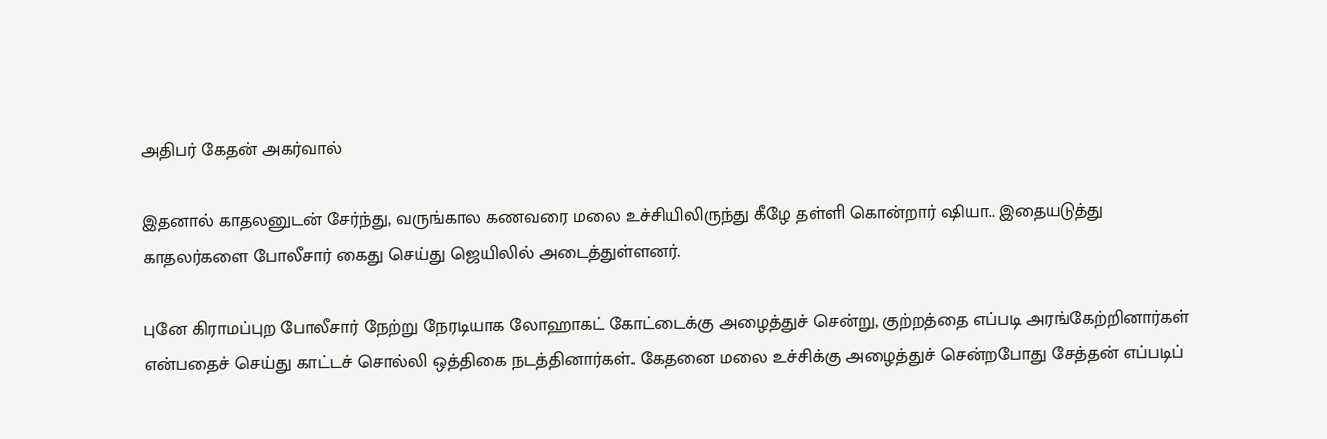அதிபர் கேதன் அகர்வால்

இதனால் காதலனுடன் சேர்ந்து, வருங்கால கணவரை மலை உச்சியிலிருந்து கீழே தள்ளி கொன்றார் ஷியா.. இதையடுத்து காதலர்களை போலீசார் கைது செய்து ஜெயிலில் அடைத்துள்ளனர்.

புனே கிராமப்புற போலீசார் நேற்று நேரடியாக லோஹாகட் கோட்டைக்கு அழைத்துச் சென்று, குற்றத்தை எப்படி அரங்கேற்றினார்கள் என்பதைச் செய்து காட்டச் சொல்லி ஒத்திகை நடத்தினார்கள்.. கேதனை மலை உச்சிக்கு அழைத்துச் சென்றபோது சேத்தன் எப்படிப்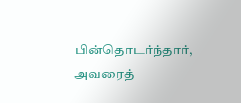பின்தொடர்ந்தார், அவரைத்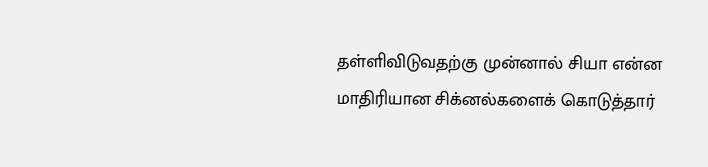தள்ளிவிடுவதற்கு முன்னால் சியா என்ன மாதிரியான சிக்னல்களைக் கொடுத்தார்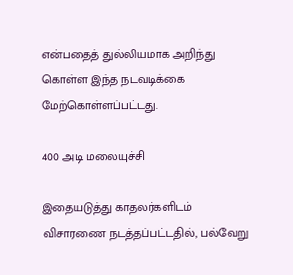என்பதைத் துல்லியமாக அறிந்து கொள்ள இந்த நடவடிக்கை மேற்கொள்ளப்பட்டது.

400 அடி மலையுச்சி

இதையடுத்து காதலர்களிடம் விசாரணை நடத்தப்பட்டதில், பல்வேறு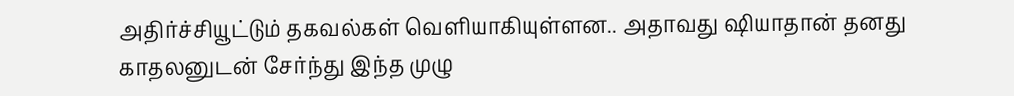அதிர்ச்சியூட்டும் தகவல்கள் வெளியாகியுள்ளன.. அதாவது ஷியாதான் தனது காதலனுடன் சேர்ந்து இந்த முழு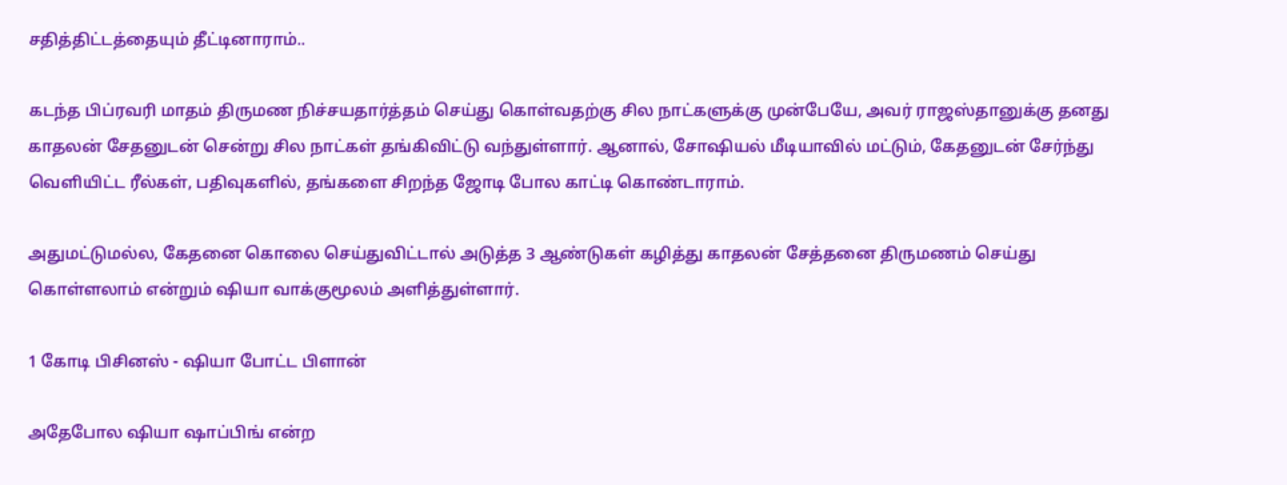சதித்திட்டத்தையும் தீட்டினாராம்..

கடந்த பிப்ரவரி மாதம் திருமண நிச்சயதார்த்தம் செய்து கொள்வதற்கு சில நாட்களுக்கு முன்பேயே, அவர் ராஜஸ்தானுக்கு தனது காதலன் சேதனுடன் சென்று சில நாட்கள் தங்கிவிட்டு வந்துள்ளார். ஆனால், சோஷியல் மீடியாவில் மட்டும், கேதனுடன் சேர்ந்து வெளியிட்ட ரீல்கள், பதிவுகளில், தங்களை சிறந்த ஜோடி போல காட்டி கொண்டாராம்.

அதுமட்டுமல்ல, கேதனை கொலை செய்துவிட்டால் அடுத்த 3 ஆண்டுகள் கழித்து காதலன் சேத்தனை திருமணம் செய்து கொள்ளலாம் என்றும் ஷியா வாக்குமூலம் அளித்துள்ளார்.

1 கோடி பிசினஸ் - ஷியா போட்ட பிளான்

அதேபோல ஷியா ஷாப்பிங் என்ற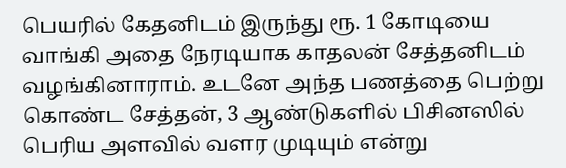பெயரில் கேதனிடம் இருந்து ரூ. 1 கோடியை வாங்கி அதை நேரடியாக காதலன் சேத்தனிடம் வழங்கினாராம். உடனே அந்த பணத்தை பெற்று கொண்ட சேத்தன், 3 ஆண்டுகளில் பிசினஸில் பெரிய அளவில் வளர முடியும் என்று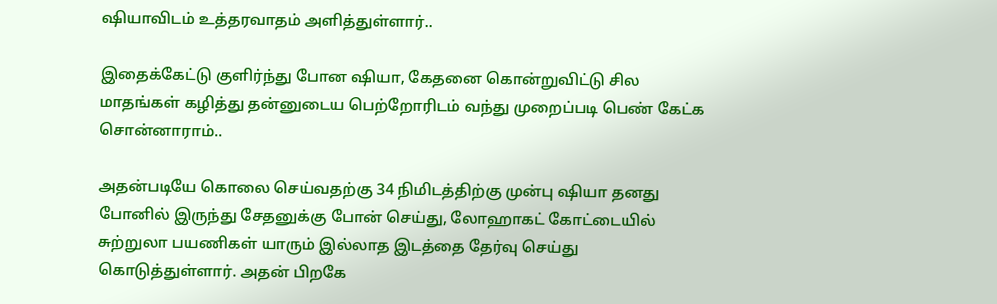ஷியாவிடம் உத்தரவாதம் அளித்துள்ளார்..

இதைக்கேட்டு குளிர்ந்து போன ஷியா, கேதனை கொன்றுவிட்டு சில மாதங்கள் கழித்து தன்னுடைய பெற்றோரிடம் வந்து முறைப்படி பெண் கேட்க சொன்னாராம்..

அதன்படியே கொலை செய்வதற்கு 34 நிமிடத்திற்கு முன்பு ஷியா தனது போனில் இருந்து சேதனுக்கு போன் செய்து, லோஹாகட் கோட்டையில் சுற்றுலா பயணிகள் யாரும் இல்லாத இடத்தை தேர்வு செய்து கொடுத்துள்ளார். அதன் பிறகே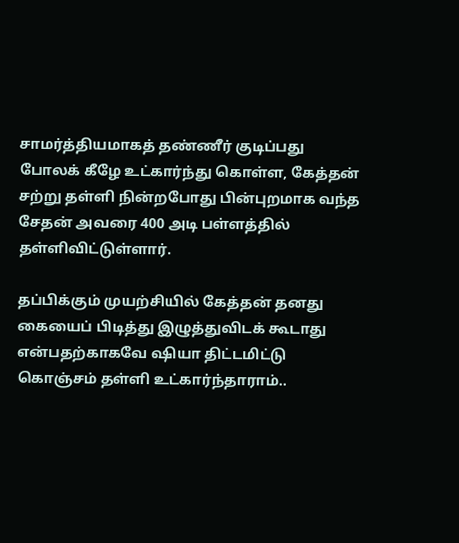சாமர்த்தியமாகத் தண்ணீர் குடிப்பது போலக் கீழே உட்கார்ந்து கொள்ள, கேத்தன் சற்று தள்ளி நின்றபோது பின்புறமாக வந்த சேதன் அவரை 400 அடி பள்ளத்தில் தள்ளிவிட்டுள்ளார்.

தப்பிக்கும் முயற்சியில் கேத்தன் தனது கையைப் பிடித்து இழுத்துவிடக் கூடாது என்பதற்காகவே ஷியா திட்டமிட்டு கொஞ்சம் தள்ளி உட்கார்ந்தாராம்..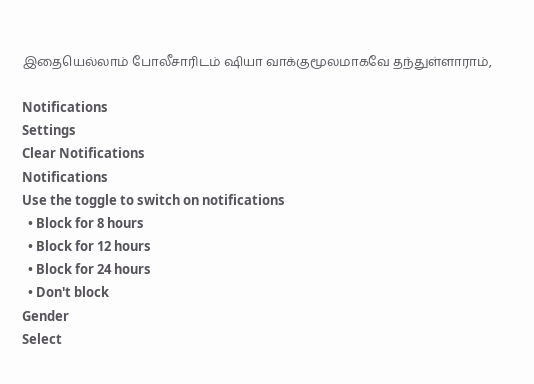இதையெல்லாம் போலீசாரிடம் ஷியா வாக்குமூலமாகவே தந்துள்ளாராம்,

Notifications
Settings
Clear Notifications
Notifications
Use the toggle to switch on notifications
  • Block for 8 hours
  • Block for 12 hours
  • Block for 24 hours
  • Don't block
Gender
Select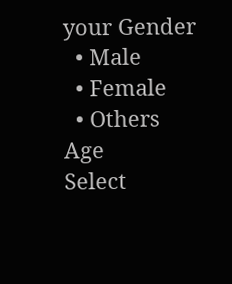your Gender
  • Male
  • Female
  • Others
Age
Select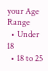your Age Range
  • Under 18
  • 18 to 25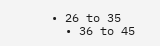• 26 to 35
  • 36 to 45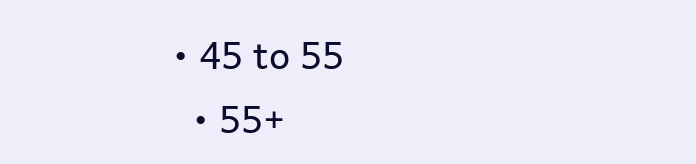• 45 to 55
  • 55+